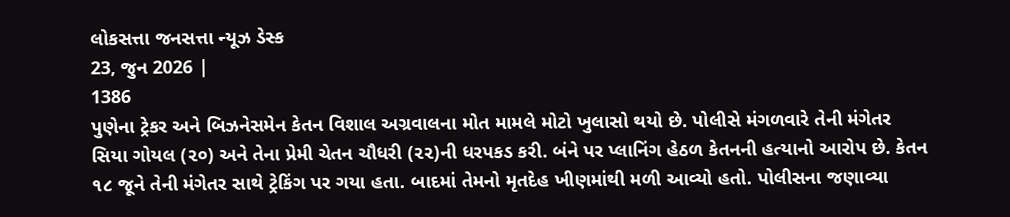લોકસત્તા જનસત્તા ન્યૂઝ ડેસ્ક
23, જુન 2026 |
1386
પુણેના ટ્રેકર અને બિઝનેસમેન કેતન વિશાલ અગ્રવાલના મોત મામલે મોટો ખુલાસો થયો છે. પોલીસે મંગળવારે તેની મંગેતર સિયા ગોયલ (૨૦) અને તેના પ્રેમી ચેતન ચૌધરી (૨૨)ની ધરપકડ કરી. બંને પર પ્લાનિંગ હેઠળ કેતનની હત્યાનો આરોપ છે. કેતન ૧૮ જૂને તેની મંગેતર સાથે ટ્રેકિંગ પર ગયા હતા. બાદમાં તેમનો મૃતદેહ ખીણમાંથી મળી આવ્યો હતો. પોલીસના જણાવ્યા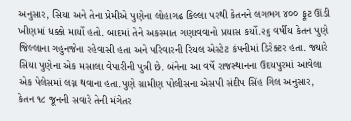અનુસાર, સિયા અને તેના પ્રેમીએ પુણેના લોહાગઢ કિલ્લા પરથી કેતનને લગભગ ૪૦૦ ફૂટ ઊંડી ખીણમાં ધક્કો માર્યો હતો. બાદમાં તેને અકસ્માત ગણાવવાનો પ્રયાસ કર્યો.૨૬ વર્ષીય કેતન પુણે જિલ્લાના ગહુનજેના રહેવાસી હતા અને પરિવારની રિયલ એસ્ટેટ કંપનીમાં ડિરેક્ટર હતા. જ્યારે સિયા પુણેના એક મસાલા વેપારીની પુત્રી છે. બંનેના આ વર્ષે રાજસ્થાનના ઉદયપુરમાં આવેલા એક પેલેસમાં લગ્ન થવાના હતા.પુણે ગ્રામીણ પોલીસના એસપી સંદીપ સિંહ ગિલ અનુસાર, કેતન ૧૮ જૂનની સવારે તેની મંગેતર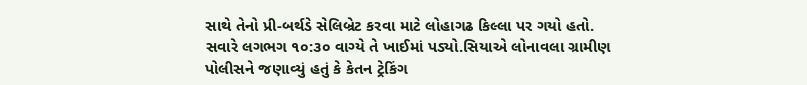સાથે તેનો પ્રી-બર્થડે સેલિબ્રેટ કરવા માટે લોહાગઢ કિલ્લા પર ગયો હતો. સવારે લગભગ ૧૦:૩૦ વાગ્યે તે ખાઈમાં પડ્યો.સિયાએ લોનાવલા ગ્રામીણ પોલીસને જણાવ્યું હતું કે કેતન ટ્રેકિંગ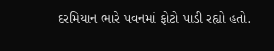દરમિયાન ભારે પવનમાં ફોટો પાડી રહ્યો હતો.